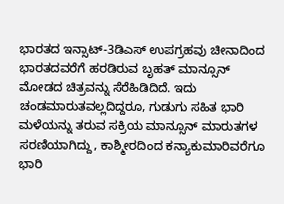ಭಾರತದ ಇನ್ಸಾಟ್-3ಡಿಎಸ್ ಉಪಗ್ರಹವು ಚೀನಾದಿಂದ ಭಾರತದವರೆಗೆ ಹರಡಿರುವ ಬೃಹತ್ ಮಾನ್ಸೂನ್ ಮೋಡದ ಚಿತ್ರವನ್ನು ಸೆರೆಹಿಡಿದಿದೆ. ಇದು ಚಂಡಮಾರುತವಲ್ಲದಿದ್ದರೂ, ಗುಡುಗು ಸಹಿತ ಭಾರಿ ಮಳೆಯನ್ನು ತರುವ ಸಕ್ರಿಯ ಮಾನ್ಸೂನ್ ಮಾರುತಗಳ ಸರಣಿಯಾಗಿದ್ದು, ಕಾಶ್ಮೀರದಿಂದ ಕನ್ಯಾಕುಮಾರಿವರೆಗೂ ಭಾರಿ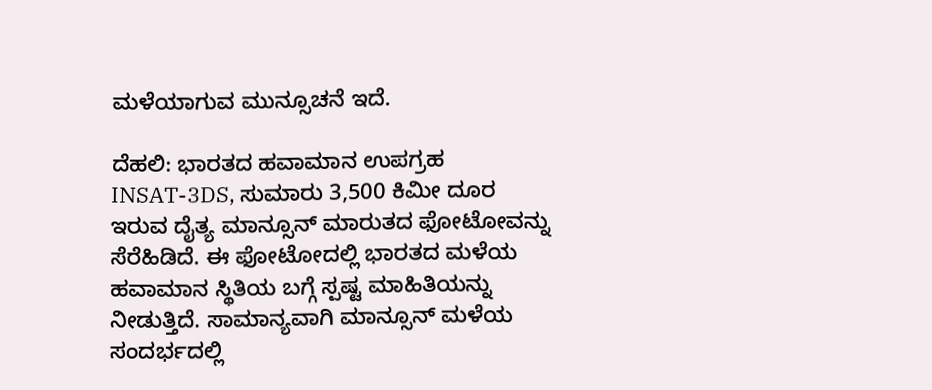ಮಳೆಯಾಗುವ ಮುನ್ಸೂಚನೆ ಇದೆ.

ದೆಹಲಿ: ಭಾರತದ ಹವಾಮಾನ ಉಪಗ್ರಹ INSAT-3DS, ಸುಮಾರು 3,500 ಕಿಮೀ ದೂರ ಇರುವ ದೈತ್ಯ ಮಾನ್ಸೂನ್ ಮಾರುತದ ಫೋಟೋವನ್ನು ಸೆರೆಹಿಡಿದೆ. ಈ ಫೋಟೋದಲ್ಲಿ ಭಾರತದ ಮಳೆಯ ಹವಾಮಾನ ಸ್ಥಿತಿಯ ಬಗ್ಗೆ ಸ್ಪಷ್ಟ ಮಾಹಿತಿಯನ್ನು ನೀಡುತ್ತಿದೆ. ಸಾಮಾನ್ಯವಾಗಿ ಮಾನ್ಸೂನ್ ಮಳೆಯ ಸಂದರ್ಭದಲ್ಲಿ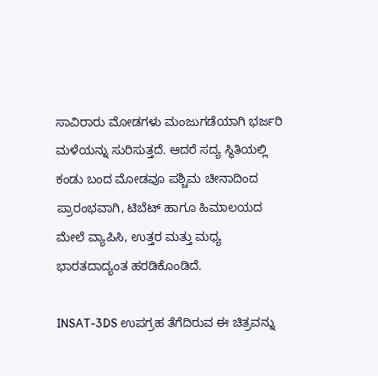ಸಾವಿರಾರು ಮೋಡಗಳು ಮಂಜುಗಡೆಯಾಗಿ ಭರ್ಜರಿ ಮಳೆಯನ್ನು ಸುರಿಸುತ್ತದೆ. ಆದರೆ ಸದ್ಯ ಸ್ಥಿತಿಯಲ್ಲಿ ಕಂಡು ಬಂದ ಮೋಡವೂ ಪಶ್ಚಿಮ ಚೀನಾದಿಂದ ಪ್ರಾರಂಭವಾಗಿ, ಟಿಬೆಟ್ ಹಾಗೂ ಹಿಮಾಲಯದ ಮೇಲೆ ವ್ಯಾಪಿಸಿ, ಉತ್ತರ ಮತ್ತು ಮಧ್ಯ ಭಾರತದಾದ್ಯಂತ ಹರಡಿಕೊಂಡಿದೆ.

INSAT-3DS ಉಪಗ್ರಹ ತೆಗೆದಿರುವ ಈ ಚಿತ್ರವನ್ನು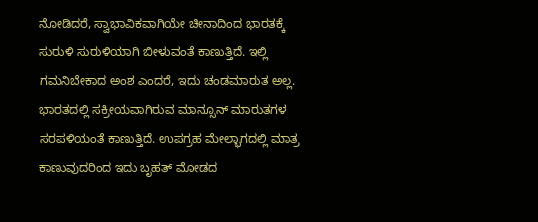ನೋಡಿದರೆ, ಸ್ವಾಭಾವಿಕವಾಗಿಯೇ ಚೀನಾದಿಂದ ಭಾರತಕ್ಕೆ ಸುರುಳಿ ಸುರುಳಿಯಾಗಿ ಬೀಳುವಂತೆ ಕಾಣುತ್ತಿದೆ. ಇಲ್ಲಿ ಗಮನಿಬೇಕಾದ ಅಂಶ ಎಂದರೆ, ಇದು ಚಂಡಮಾರುತ ಅಲ್ಲ. ಭಾರತದಲ್ಲಿ ಸಕ್ರೀಯವಾಗಿರುವ ಮಾನ್ಸೂನ್ ಮಾರುತಗಳ ಸರಪಳಿಯಂತೆ ಕಾಣುತ್ತಿದೆ. ಉಪಗ್ರಹ ಮೇಲ್ಭಾಗದಲ್ಲಿ ಮಾತ್ರ ಕಾಣುವುದರಿಂದ ಇದು ಬೃಹತ್ ಮೋಡದ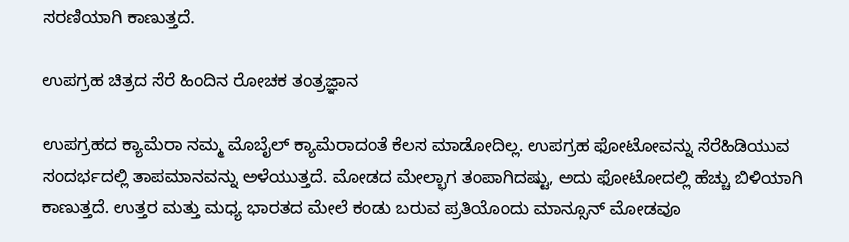ಸರಣಿಯಾಗಿ ಕಾಣುತ್ತದೆ.

ಉಪಗ್ರಹ ಚಿತ್ರದ ಸೆರೆ ಹಿಂದಿನ ರೋಚಕ ತಂತ್ರಜ್ಞಾನ

ಉಪಗ್ರಹದ ಕ್ಯಾಮೆರಾ ನಮ್ಮ ಮೊಬೈಲ್ ಕ್ಯಾಮೆರಾದಂತೆ ಕೆಲಸ ಮಾಡೋದಿಲ್ಲ. ಉಪಗ್ರಹ ಫೋಟೋವನ್ನು ಸೆರೆಹಿಡಿಯುವ ಸಂದರ್ಭದಲ್ಲಿ ತಾಪಮಾನವನ್ನು ಅಳೆಯುತ್ತದೆ. ಮೋಡದ ಮೇಲ್ಭಾಗ ತಂಪಾಗಿದಷ್ಟು, ಅದು ಫೋಟೋದಲ್ಲಿ ಹೆಚ್ಚು ಬಿಳಿಯಾಗಿ ಕಾಣುತ್ತದೆ. ಉತ್ತರ ಮತ್ತು ಮಧ್ಯ ಭಾರತದ ಮೇಲೆ ಕಂಡು ಬರುವ ಪ್ರತಿಯೊಂದು ಮಾನ್ಸೂನ್ ಮೋಡವೂ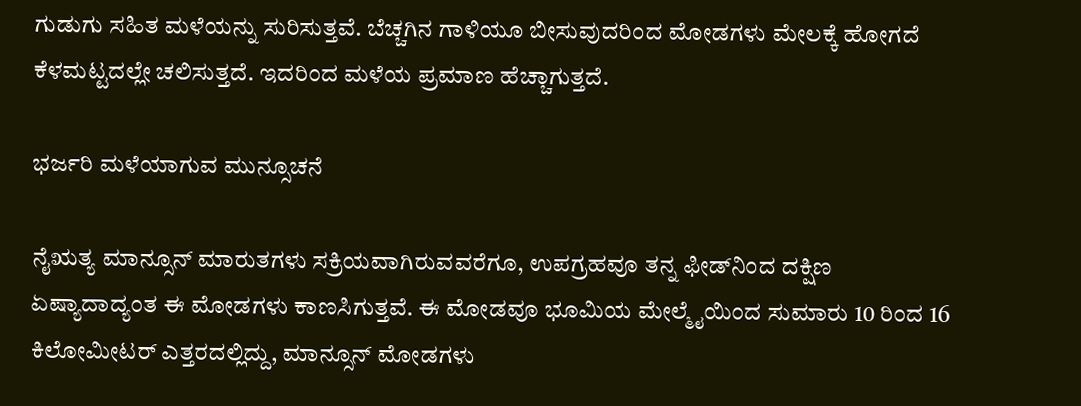ಗುಡುಗು ಸಹಿತ ಮಳೆಯನ್ನು ಸುರಿಸುತ್ತವೆ. ಬೆಚ್ಚಗಿನ ಗಾಳಿಯೂ ಬೀಸುವುದರಿಂದ ಮೋಡಗಳು ಮೇಲಕ್ಕೆ ಹೋಗದೆ ಕೆಳಮಟ್ಟದಲ್ಲೇ ಚಲಿಸುತ್ತದೆ. ಇದರಿಂದ ಮಳೆಯ ಪ್ರಮಾಣ ಹೆಚ್ಚಾಗುತ್ತದೆ.

ಭರ್ಜರಿ ಮಳೆಯಾಗುವ ಮುನ್ಸೂಚನೆ

ನೈಋತ್ಯ ಮಾನ್ಸೂನ್ ಮಾರುತಗಳು ಸಕ್ರಿಯವಾಗಿರುವವರೆಗೂ, ಉಪಗ್ರಹವೂ ತನ್ನ ಫೀಡ್‌ನಿಂದ ದಕ್ಷಿಣ ಏಷ್ಯಾದಾದ್ಯಂತ ಈ ಮೋಡಗಳು ಕಾಣಸಿಗುತ್ತವೆ. ಈ ಮೋಡವೂ ಭೂಮಿಯ ಮೇಲ್ಮೈಯಿಂದ ಸುಮಾರು 10 ರಿಂದ 16 ಕಿಲೋಮೀಟರ್ ಎತ್ತರದಲ್ಲಿದ್ದು, ಮಾನ್ಸೂನ್ ಮೋಡಗಳು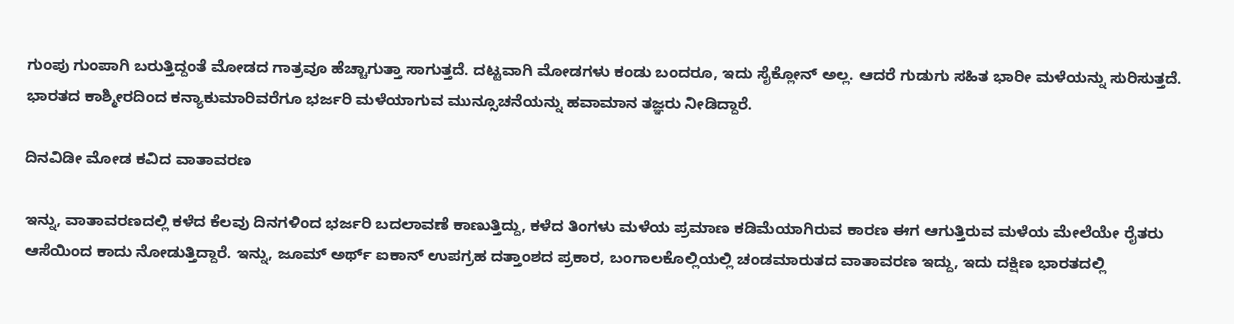ಗುಂಪು ಗುಂಪಾಗಿ ಬರುತ್ತಿದ್ದಂತೆ ಮೋಡದ ಗಾತ್ರವೂ ಹೆಚ್ಚಾಗುತ್ತಾ ಸಾಗುತ್ತದೆ. ದಟ್ಟವಾಗಿ ಮೋಡಗಳು ಕಂಡು ಬಂದರೂ, ಇದು ಸೈಕ್ಲೋನ್ ಅಲ್ಲ. ಆದರೆ ಗುಡುಗು ಸಹಿತ ಭಾರೀ ಮಳೆಯನ್ನು ಸುರಿಸುತ್ತದೆ. ಭಾರತದ ಕಾಶ್ಮೀರದಿಂದ ಕನ್ಯಾಕುಮಾರಿವರೆಗೂ ಭರ್ಜರಿ ಮಳೆಯಾಗುವ ಮುನ್ಸೂಚನೆಯನ್ನು ಹವಾಮಾನ ತಜ್ಞರು ನೀಡಿದ್ದಾರೆ.

ದಿನವಿಡೀ ಮೋಡ ಕವಿದ ವಾತಾವರಣ

ಇನ್ನು, ವಾತಾವರಣದಲ್ಲಿ ಕಳೆದ ಕೆಲವು ದಿನಗಳಿಂದ ಭರ್ಜರಿ ಬದಲಾವಣೆ ಕಾಣುತ್ತಿದ್ದು, ಕಳೆದ ತಿಂಗಳು ಮಳೆಯ ಪ್ರಮಾಣ ಕಡಿಮೆಯಾಗಿರುವ ಕಾರಣ ಈಗ ಆಗುತ್ತಿರುವ ಮಳೆಯ ಮೇಲೆಯೇ ರೈತರು ಆಸೆಯಿಂದ ಕಾದು ನೋಡುತ್ತಿದ್ದಾರೆ. ಇನ್ನು, ಜೂಮ್ ಅರ್ಥ್ ಐಕಾನ್ ಉಪಗ್ರಹ ದತ್ತಾಂಶದ ಪ್ರಕಾರ, ಬಂಗಾಲಕೊಲ್ಲಿಯಲ್ಲಿ ಚಂಡಮಾರುತದ ವಾತಾವರಣ ಇದ್ದು, ಇದು ದಕ್ಷಿಣ ಭಾರತದಲ್ಲಿ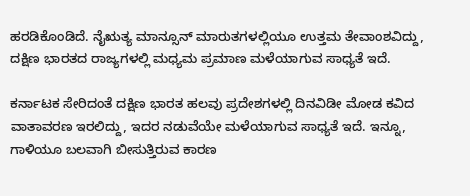ಹರಡಿಕೊಂಡಿದೆ. ನೈಋತ್ಯ ಮಾನ್ಸೂನ್ ಮಾರುತಗಳಲ್ಲಿಯೂ ಉತ್ತಮ ತೇವಾಂಶವಿದ್ದು, ದಕ್ಷಿಣ ಭಾರತದ ರಾಜ್ಯಗಳಲ್ಲಿ ಮಧ್ಯಮ ಪ್ರಮಾಣ ಮಳೆಯಾಗುವ ಸಾಧ್ಯತೆ ಇದೆ.

ಕರ್ನಾಟಕ ಸೇರಿದಂತೆ ದಕ್ಷಿಣ ಭಾರತ ಹಲವು ಪ್ರದೇಶಗಳಲ್ಲಿ ದಿನವಿಡೀ ಮೋಡ ಕವಿದ ವಾತಾವರಣ ಇರಲಿದ್ದು, ಇದರ ನಡುವೆಯೇ ಮಳೆಯಾಗುವ ಸಾಧ್ಯತೆ ಇದೆ. ಇನ್ನೂ, ಗಾಳಿಯೂ ಬಲವಾಗಿ ಬೀಸುತ್ತಿರುವ ಕಾರಣ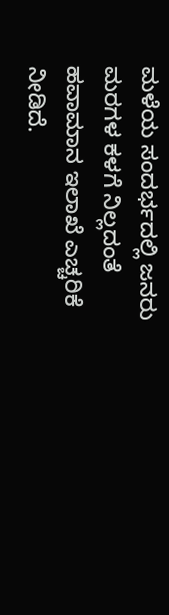ಮಳೆಯ ಸಂದರ್ಭದಲ್ಲಿ ಜನರು ಮರಗಳ ಕಳಗೆ ನಿಲ್ಲದಂತೆ ಹವಾಮಾನ ಇಲಾಖೆ ಎಚ್ಚರಿಕೆ ನೀಡಿದೆ.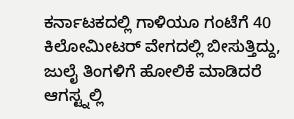ಕರ್ನಾಟಕದಲ್ಲಿ ಗಾಳಿಯೂ ಗಂಟೆಗೆ 40 ಕಿಲೋಮೀಟರ್ ವೇಗದಲ್ಲಿ ಬೀಸುತ್ತಿದ್ದು, ಜುಲೈ ತಿಂಗಳಿಗೆ ಹೋಲಿಕೆ ಮಾಡಿದರೆ ಆಗಸ್ಟ್ನಲ್ಲಿ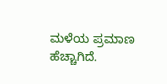ಮಳೆಯ ಪ್ರಮಾಣ ಹೆಚ್ಚಾಗಿದೆ.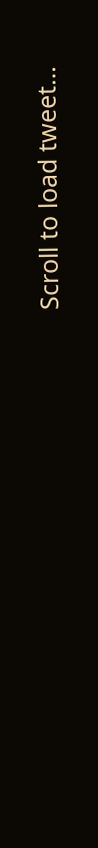Scroll to load tweet…